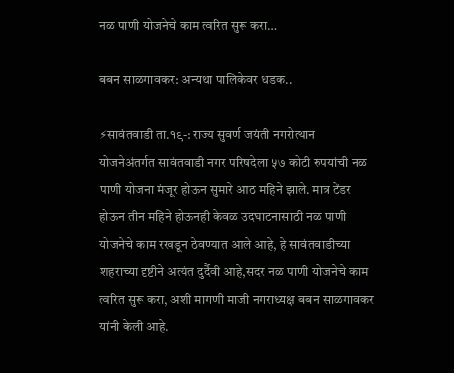नळ पाणी योजनेचे काम त्वरित सुरू करा…

बबन साळगावकर: अन्यथा पालिकेवर धडक..

⚡सावंतवाडी ता.१९-: राज्य सुवर्ण जयंती नगरोत्थान योजनेअंतर्गत सावंतवाडी नगर परिषदेला ५७ कोटी रुपयांची नळ पाणी योजना मंजूर होऊन सुमारे आठ महिने झाले. मात्र टेंडर होऊन तीन महिने होऊनही केवळ उदघाटनासाठी नळ पाणी योजनेचे काम रखडून ठेवण्यात आले आहे, हे सावंतवाडीच्या शहराच्या दृष्टीने अत्यंत दुर्दैवी आहे,सदर नळ पाणी योजनेचे काम त्वरित सुरू करा, अशी मागणी माजी नगराध्यक्ष बबन साळगावकर यांनी केली आहे.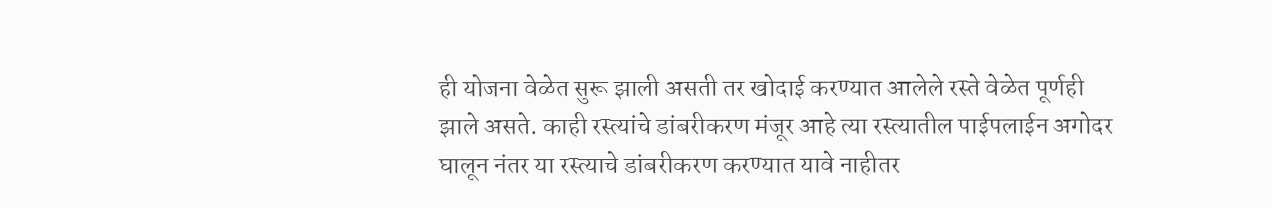ही योजना वेळेत सुरू झाली असती तर खोदाई करण्यात आलेले रस्ते वेळेत पूर्णही झाले असते. काही रस्त्यांचे डांबरीकरण मंजूर आहे त्या रस्त्यातील पाईपलाईन अगोदर घालून नंतर या रस्त्याचे डांबरीकरण करण्यात यावे नाहीतर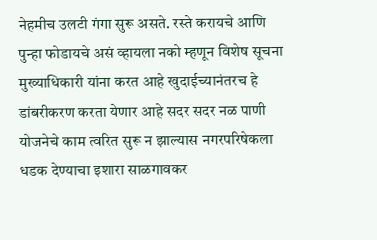नेहमीच उलटी गंगा सुरू असते. रस्ते करायचे आणि पुन्हा फोडायचे असं व्हायला नको म्हणून विशेष सूचना मुख्याधिकारी यांना करत आहे खुदाईच्यानंतरच हे डांबरीकरण करता येणार आहे सदर सदर नळ पाणी योजनेचे काम त्वरित सुरू न झाल्यास नगरपरिषेकला धडक देण्याचा इशारा साळगावकर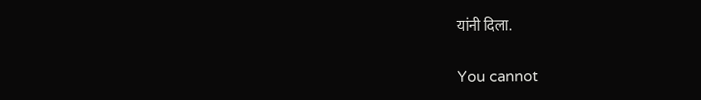यांनी दिला.

You cannot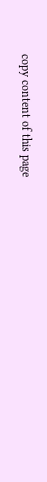copy content of this page